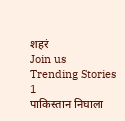शहरं
Join us
Trending Stories
1
पाकिस्तान निघाला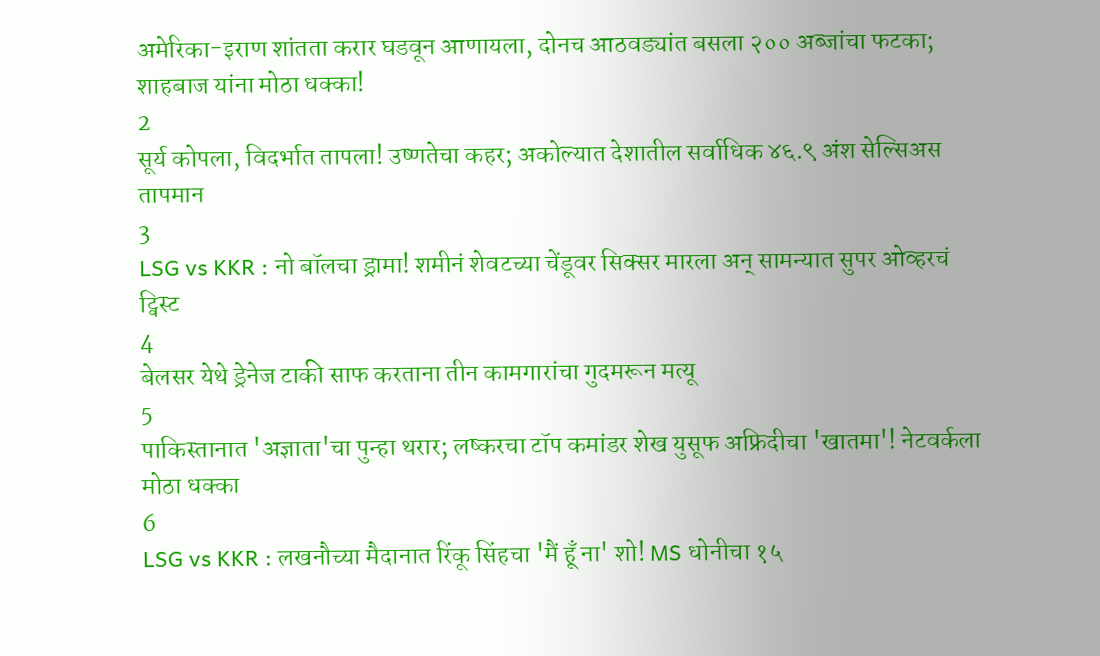अमेरिका-इराण शांतता करार घडवून आणायला, दोनच आठवड्यांत बसला २०० अब्जांचा फटका; शाहबाज यांना मोठा धक्का!
2
सूर्य कोपला, विदर्भात तापला! उष्णतेचा कहर; अकोल्यात देशातील सर्वाधिक ४६.९ अंश सेल्सिअस तापमान
3
LSG vs KKR : नो बॉलचा ड्रामा! शमीनं शेवटच्या चेंडूवर सिक्सर मारला अन् सामन्यात सुपर ओव्हरचं ट्विस्ट
4
बेलसर येथे ड्रेनेज टाकी साफ करताना तीन कामगारांचा गुदमरून मत्यू
5
पाकिस्तानात 'अज्ञाता'चा पुन्हा थरार; लष्करचा टॉप कमांडर शेख युसूफ अफ्रिदीचा 'खातमा'! नेटवर्कला मोठा धक्का
6
LSG vs KKR : लखनौच्या मैदानात रिंकू सिंहचा 'मैं हूँ ना' शो! MS धोनीचा १५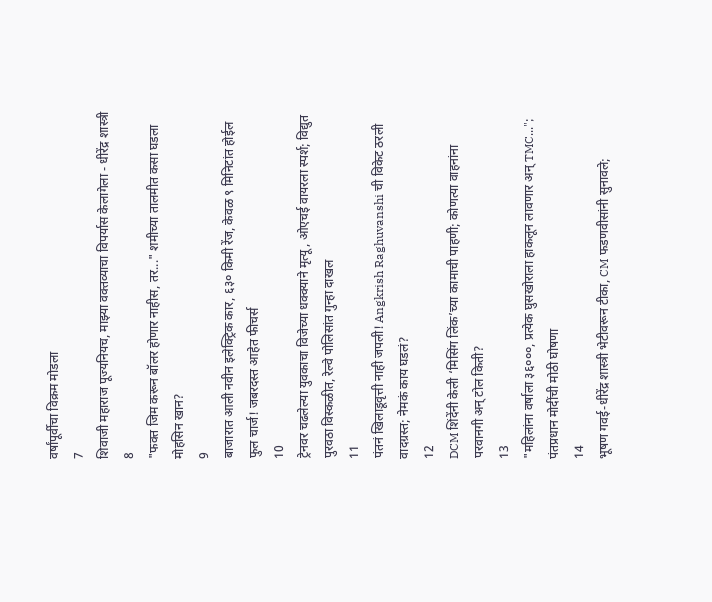वर्षांपूर्वीचा विक्रम मोडला
7
शिवाजी महाराज पूज्यनियच, माझ्या वक्तव्याचा विपर्यास केलागेला - धीरेंद्र शास्त्री
8
"फक्त जिम करून बॉलर होणार नाहीस, तर..." शमीच्या तालमीत कसा घडला मोहसिन खान?
9
बाजारात आली नवीन इलेक्ट्रिक कार, ६३० किमी रेंज, केवळ ९ मिनिटांत होईल फुल चार्ज! जबरदस्त आहेत फीचर्स
10
ट्रेनवर चढलेल्या युवकाचा विजेच्या धक्क्याने मृत्यू, ओएचई वायरला स्पर्श; विद्युत पुरवठा विस्कळीत, रेल्वे पोलिसांत गुन्हा दाखल
11
पंतनं खिलाडूवृत्ती नाही जपली! Angkrish Raghuvanshi ची विकेट ठरली वादग्रस्त; नेमकं काय घडलं?
12
DCM शिंदेंनी केली ‘मिसिंग लिंक’च्या कामाची पाहणी; कोणत्या वाहनांना परवानगी अन् टोल किती?
13
"महिलांना वर्षाला ३६०००, प्रत्येक घुसखोराला हाकलून लावणार अन् TMC..."; पंतप्रधान मोदींची मोठी घोषणा
14
भूषण गवई-धीरेंद्र शास्त्री भेटीवरून टीका, CM फडणवीसांनी सुनावले;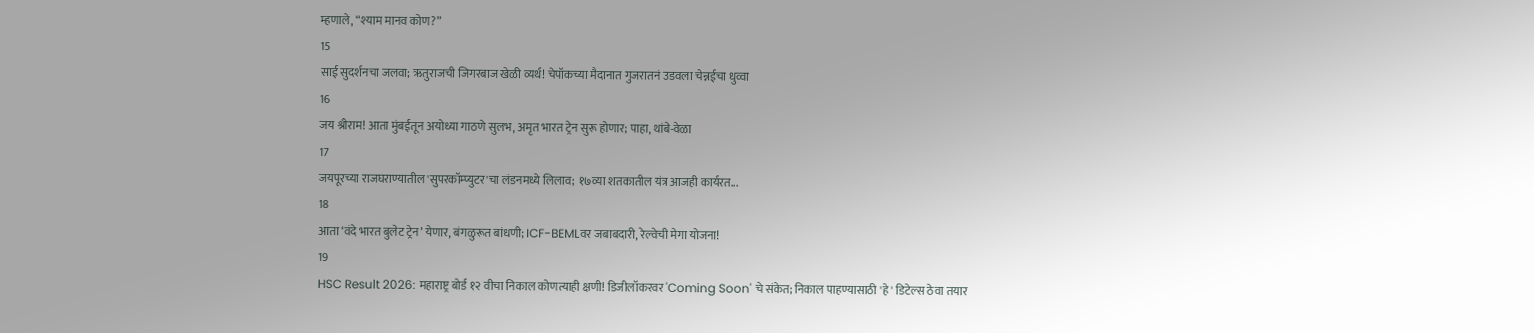म्हणाले, “श्याम मानव कोण?”
15
साई सुदर्शनचा जलवा; ऋतुराजची जिगरबाज खेळी व्यर्थ! चेपॉकच्या मैदानात गुजरातनं उडवला चेन्नईचा धुव्वा
16
जय श्रीराम! आता मुंबईतून अयोध्या गाठणे सुलभ, अमृत भारत ट्रेन सुरू होणार; पाहा, थांबे-वेळा
17
जयपूरच्या राजघराण्यातील 'सुपरकॉम्प्युटर'चा लंडनमध्ये लिलाव; १७व्या शतकातील यंत्र आजही कार्यरत...
18
आता ‘वंदे भारत बुलेट ट्रेन’ येणार, बंगळुरूत बांधणी; ICF-BEMLवर जबाबदारी, रेल्वेची मेगा योजना!
19
HSC Result 2026: महाराष्ट्र बोर्ड १२ वीचा निकाल कोणत्याही क्षणी! डिजीलॉकरवर 'Coming Soon' चे संकेत; निकाल पाहण्यासाठी 'हे' डिटेल्स ठेवा तयार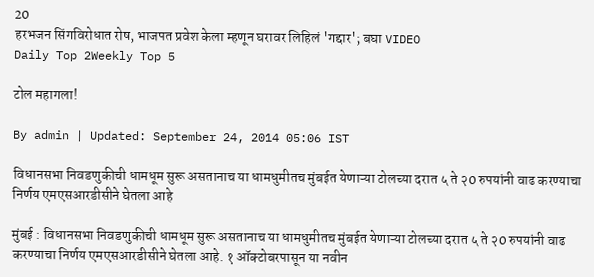20
हरभजन सिंगविरोधात रोष, भाजपत प्रवेश केला म्हणून घरावर लिहिलं 'गद्दार'; बघा VIDEO
Daily Top 2Weekly Top 5

टोल महागला!

By admin | Updated: September 24, 2014 05:06 IST

विधानसभा निवडणुकीची धामधूम सुरू असतानाच या धामधुमीतच मुंबईत येणाऱ्या टोलच्या दरात ५ ते २0 रुपयांनी वाढ करण्याचा निर्णय एमएसआरडीसीने घेतला आहे

मुंबई : विधानसभा निवडणुकीची धामधूम सुरू असतानाच या धामधुमीतच मुंबईत येणाऱ्या टोलच्या दरात ५ ते २0 रुपयांनी वाढ करण्याचा निर्णय एमएसआरडीसीने घेतला आहे. १ ऑक्टोबरपासून या नवीन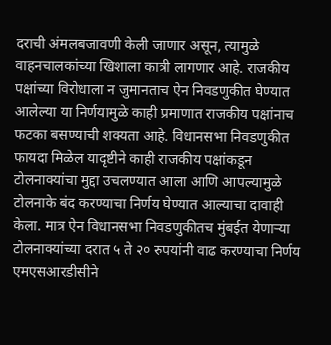दराची अंमलबजावणी केली जाणार असून, त्यामुळे वाहनचालकांच्या खिशाला कात्री लागणार आहे. राजकीय पक्षांच्या विरोधाला न जुमानताच ऐन निवडणुकीत घेण्यात आलेल्या या निर्णयामुळे काही प्रमाणात राजकीय पक्षांनाच फटका बसण्याची शक्यता आहे. विधानसभा निवडणुकीत फायदा मिळेल यादृष्टीने काही राजकीय पक्षांकडून टोलनाक्यांचा मुद्दा उचलण्यात आला आणि आपल्यामुळे टोलनाके बंद करण्याचा निर्णय घेण्यात आल्याचा दावाही केला. मात्र ऐन विधानसभा निवडणुकीतच मुंबईत येणाऱ्या टोलनाक्यांच्या दरात ५ ते २० रुपयांनी वाढ करण्याचा निर्णय एमएसआरडीसीने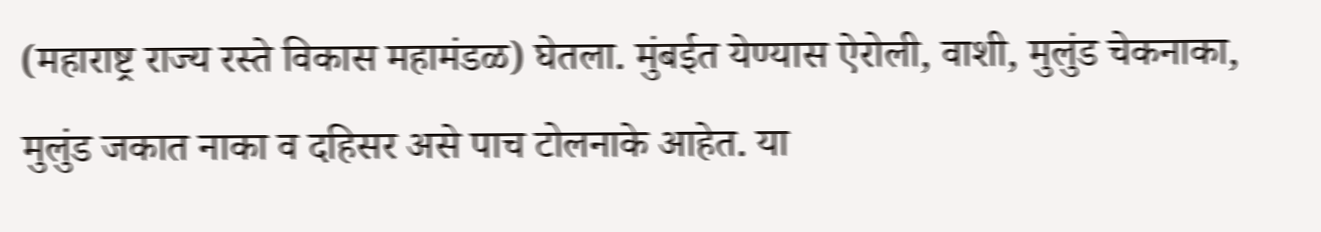(महाराष्ट्र राज्य रस्ते विकास महामंडळ) घेतला. मुंबईत येण्यास ऐरोली, वाशी, मुलुंड चेकनाका, मुलुंड जकात नाका व दहिसर असे पाच टोलनाके आहेत. या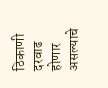ठिकाणी दरवाढ होणार असल्याचे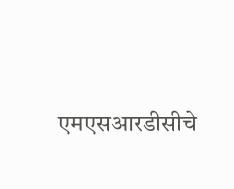एमएसआरडीसीचे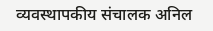व्यवस्थापकीय संचालक अनिल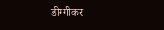डीग्गीकर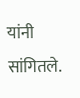यांनी सांगितले.